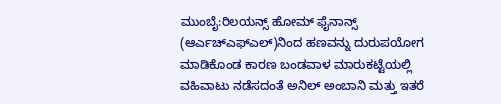ಮುಂಬೈ:ರಿಲಯನ್ಸ್ ಹೋಮ್ ಫೈನಾನ್ಸ್ (ಆರ್ಎಚ್ಎಫ್ಎಲ್)ನಿಂದ ಹಣವನ್ನು ದುರುಪಯೋಗ ಮಾಡಿಕೊಂಡ ಕಾರಣ ಬಂಡವಾಳ ಮಾರುಕಟ್ಟೆಯಲ್ಲಿ ವಹಿವಾಟು ನಡೆಸದಂತೆ ಅನಿಲ್ ಅಂಬಾನಿ ಮತ್ತು ಇತರೆ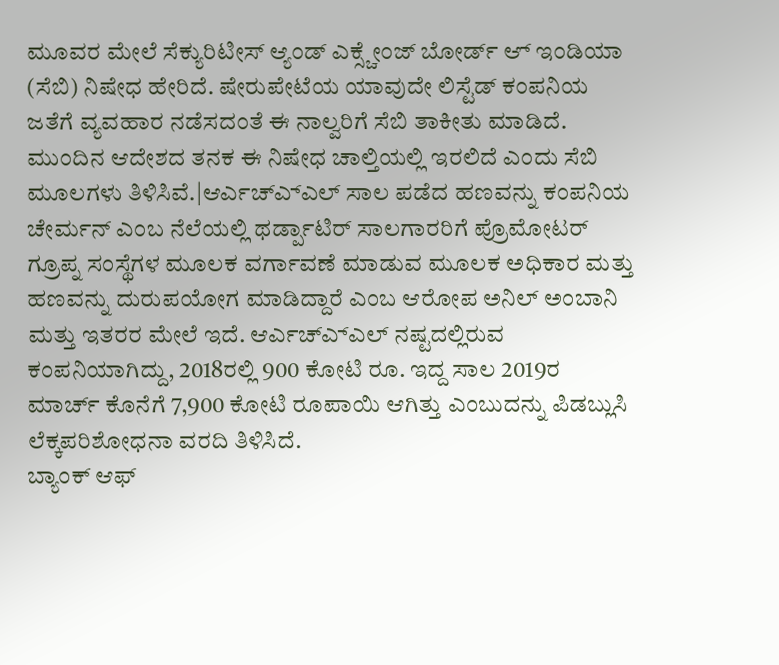ಮೂವರ ಮೇಲೆ ಸೆಕ್ಯುರಿಟೀಸ್ ಆ್ಯಂಡ್ ಎಕ್ಸ್ಚೇಂಜ್ ಬೋರ್ಡ್ ಆ್ ಇಂಡಿಯಾ (ಸೆಬಿ) ನಿಷೇಧ ಹೇರಿದೆ. ಷೇರುಪೇಟೆಯ ಯಾವುದೇ ಲಿಸ್ಟೆಡ್ ಕಂಪನಿಯ ಜತೆಗೆ ವ್ಯವಹಾರ ನಡೆಸದಂತೆ ಈ ನಾಲ್ವರಿಗೆ ಸೆಬಿ ತಾಕೀತು ಮಾಡಿದೆ. ಮುಂದಿನ ಆದೇಶದ ತನಕ ಈ ನಿಷೇಧ ಚಾಲ್ತಿಯಲ್ಲಿ ಇರಲಿದೆ ಎಂದು ಸೆಬಿ ಮೂಲಗಳು ತಿಳಿಸಿವೆ.|ಆರ್ಎಚ್ಎ್ಎಲ್ ಸಾಲ ಪಡೆದ ಹಣವನ್ನು ಕಂಪನಿಯ ಚೇರ್ಮನ್ ಎಂಬ ನೆಲೆಯಲ್ಲಿ ಥರ್ಡ್ಪಾಟಿರ್ ಸಾಲಗಾರರಿಗೆ ಪ್ರೊಮೋಟರ್ ಗ್ರೂಪ್ನ ಸಂಸ್ಥೆಗಳ ಮೂಲಕ ವರ್ಗಾವಣೆ ಮಾಡುವ ಮೂಲಕ ಅಧಿಕಾರ ಮತ್ತು ಹಣವನ್ನು ದುರುಪಯೋಗ ಮಾಡಿದ್ದಾರೆ ಎಂಬ ಆರೋಪ ಅನಿಲ್ ಅಂಬಾನಿ ಮತ್ತು ಇತರರ ಮೇಲೆ ಇದೆ. ಆರ್ಎಚ್ಎ್ಎಲ್ ನಷ್ಟದಲ್ಲಿರುವ ಕಂಪನಿಯಾಗಿದ್ದು, 2018ರಲ್ಲಿ 900 ಕೋಟಿ ರೂ. ಇದ್ದ ಸಾಲ 2019ರ ಮಾರ್ಚ್ ಕೊನೆಗೆ 7,900 ಕೋಟಿ ರೂಪಾಯಿ ಆಗಿತ್ತು ಎಂಬುದನ್ನು ಪಿಡಬ್ಲುಸಿ ಲೆಕ್ಕಪರಿಶೋಧನಾ ವರದಿ ತಿಳಿಸಿದೆ.
ಬ್ಯಾಂಕ್ ಆಫ್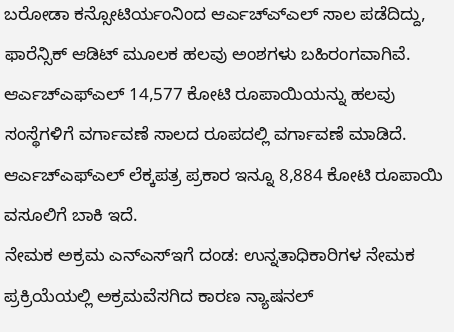ಬರೋಡಾ ಕನ್ಸೋಟಿರ್ಯಂನಿಂದ ಆರ್ಎಚ್ಎ್ಎಲ್ ಸಾಲ ಪಡೆದಿದ್ದು, ಫಾರೆನ್ಸಿಕ್ ಆಡಿಟ್ ಮೂಲಕ ಹಲವು ಅಂಶಗಳು ಬಹಿರಂಗವಾಗಿವೆ. ಆರ್ಎಚ್ಎಫ್ಎಲ್ 14,577 ಕೋಟಿ ರೂಪಾಯಿಯನ್ನು ಹಲವು ಸಂಸ್ಥೆಗಳಿಗೆ ವರ್ಗಾವಣೆ ಸಾಲದ ರೂಪದಲ್ಲಿ ವರ್ಗಾವಣೆ ಮಾಡಿದೆ. ಆರ್ಎಚ್ಎಫ್ಎಲ್ ಲೆಕ್ಕಪತ್ರ ಪ್ರಕಾರ ಇನ್ನೂ 8,884 ಕೋಟಿ ರೂಪಾಯಿ ವಸೂಲಿಗೆ ಬಾಕಿ ಇದೆ.
ನೇಮಕ ಅಕ್ರಮ ಎನ್ಎಸ್ಇಗೆ ದಂಡ: ಉನ್ನತಾಧಿಕಾರಿಗಳ ನೇಮಕ ಪ್ರಕ್ರಿಯೆಯಲ್ಲಿ ಅಕ್ರಮವೆಸಗಿದ ಕಾರಣ ನ್ಯಾಷನಲ್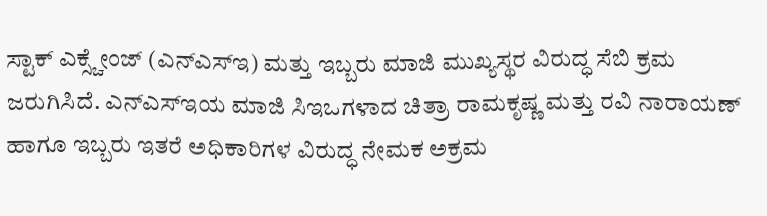ಸ್ಟಾಕ್ ಎಕ್ಸ್ಚೇಂಜ್ (ಎನ್ಎಸ್ಇ) ಮತ್ತು ಇಬ್ಬರು ಮಾಜಿ ಮುಖ್ಯಸ್ಥರ ವಿರುದ್ಧ ಸೆಬಿ ಕ್ರಮ ಜರುಗಿಸಿದೆ. ಎನ್ಎಸ್ಇಯ ಮಾಜಿ ಸಿಇಒಗಳಾದ ಚಿತ್ರಾ ರಾಮಕೃಷ್ಣ ಮತ್ತು ರವಿ ನಾರಾಯಣ್ ಹಾಗೂ ಇಬ್ಬರು ಇತರೆ ಅಧಿಕಾರಿಗಳ ವಿರುದ್ಧ ನೇಮಕ ಅಕ್ರಮ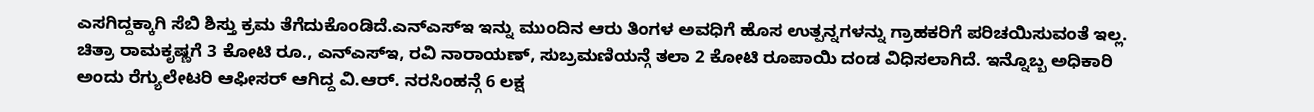ಎಸಗಿದ್ದಕ್ಕಾಗಿ ಸೆಬಿ ಶಿಸ್ತು ಕ್ರಮ ತೆಗೆದುಕೊಂಡಿದೆ.ಎನ್ಎಸ್ಇ ಇನ್ನು ಮುಂದಿನ ಆರು ತಿಂಗಳ ಅವಧಿಗೆ ಹೊಸ ಉತ್ಪನ್ನಗಳನ್ನು ಗ್ರಾಹಕರಿಗೆ ಪರಿಚಯಿಸುವಂತೆ ಇಲ್ಲ. ಚಿತ್ರಾ ರಾಮಕೃಷ್ಣಗೆ 3 ಕೋಟಿ ರೂ., ಎನ್ಎಸ್ಇ, ರವಿ ನಾರಾಯಣ್, ಸುಬ್ರಮಣಿಯನ್ಗೆ ತಲಾ 2 ಕೋಟಿ ರೂಪಾಯಿ ದಂಡ ವಿಧಿಸಲಾಗಿದೆ. ಇನ್ನೊಬ್ಬ ಅಧಿಕಾರಿ ಅಂದು ರೆಗ್ಯುಲೇಟರಿ ಆಫೀಸರ್ ಆಗಿದ್ದ ವಿ.ಆರ್. ನರಸಿಂಹನ್ಗೆ 6 ಲಕ್ಷ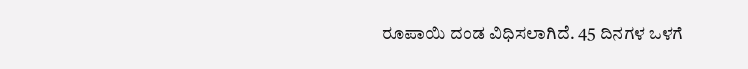ರೂಪಾಯಿ ದಂಡ ವಿಧಿಸಲಾಗಿದೆ. 45 ದಿನಗಳ ಒಳಗೆ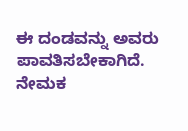ಈ ದಂಡವನ್ನು ಅವರು ಪಾವತಿಸಬೇಕಾಗಿದೆ.
ನೇಮಕ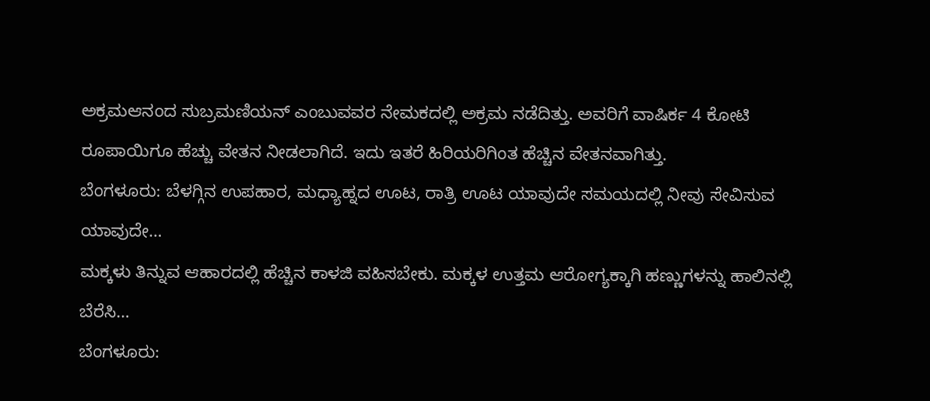ಅಕ್ರಮಆನಂದ ಸುಬ್ರಮಣಿಯನ್ ಎಂಬುವವರ ನೇಮಕದಲ್ಲಿ ಅಕ್ರಮ ನಡೆದಿತ್ತು. ಅವರಿಗೆ ವಾಷಿರ್ಕ 4 ಕೋಟಿ ರೂಪಾಯಿಗೂ ಹೆಚ್ಚು ವೇತನ ನೀಡಲಾಗಿದೆ. ಇದು ಇತರೆ ಹಿರಿಯರಿಗಿಂತ ಹೆಚ್ಚಿನ ವೇತನವಾಗಿತ್ತು.
ಬೆಂಗಳೂರು: ಬೆಳಗ್ಗಿನ ಉಪಹಾರ, ಮಧ್ಯಾಹ್ನದ ಊಟ, ರಾತ್ರಿ ಊಟ ಯಾವುದೇ ಸಮಯದಲ್ಲಿ ನೀವು ಸೇವಿಸುವ ಯಾವುದೇ…
ಮಕ್ಕಳು ತಿನ್ನುವ ಆಹಾರದಲ್ಲಿ ಹೆಚ್ಚಿನ ಕಾಳಜಿ ವಹಿಸಬೇಕು. ಮಕ್ಕಳ ಉತ್ತಮ ಆರೋಗ್ಯಕ್ಕಾಗಿ ಹಣ್ಣುಗಳನ್ನು ಹಾಲಿನಲ್ಲಿ ಬೆರೆಸಿ…
ಬೆಂಗಳೂರು: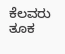ಕೆಲವರು ತೂಕ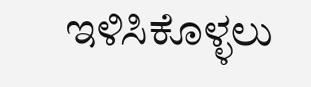ಇಳಿಸಿಕೊಳ್ಳಲು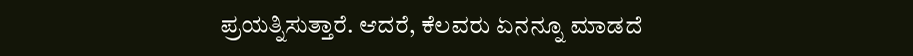ಪ್ರಯತ್ನಿಸುತ್ತಾರೆ. ಆದರೆ, ಕೆಲವರು ಏನನ್ನೂ ಮಾಡದೆ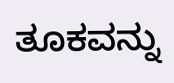ತೂಕವನ್ನು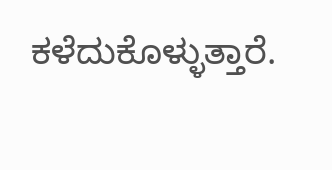ಕಳೆದುಕೊಳ್ಳುತ್ತಾರೆ.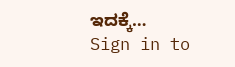ಇದಕ್ಕೆ…
Sign in to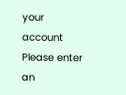your account
Please enter an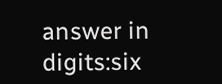answer in digits:six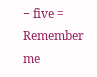− five =
Remember me